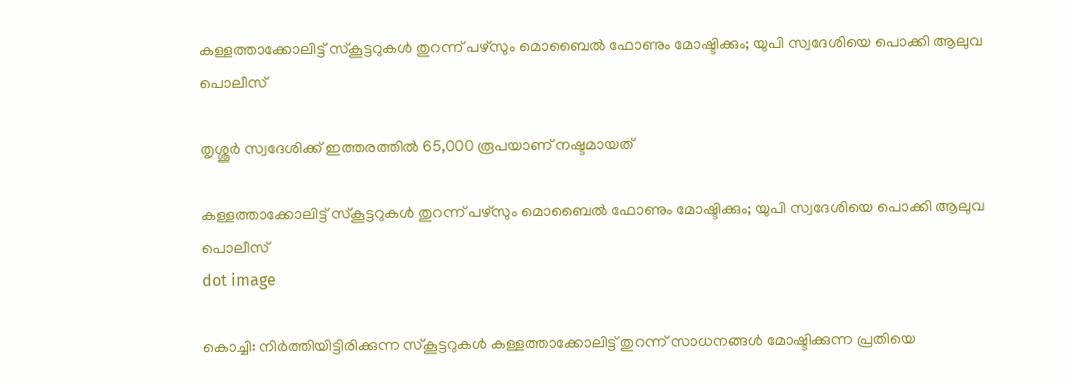കള്ളത്താക്കോലിട്ട് സ്‌കൂട്ടറുകൾ തുറന്ന് പഴ്‌സും മൊബൈൽ ഫോണും മോഷ്ടിക്കും; യുപി സ്വദേശിയെ പൊക്കി ആലുവ പൊലീസ്

തൃശ്ശൂർ സ്വദേശിക്ക് ഇത്തരത്തിൽ 65,000 രൂപയാണ് നഷ്ടമായത്

കള്ളത്താക്കോലിട്ട് സ്‌കൂട്ടറുകൾ തുറന്ന് പഴ്‌സും മൊബൈൽ ഫോണും മോഷ്ടിക്കും; യുപി സ്വദേശിയെ പൊക്കി ആലുവ പൊലീസ്
dot image

കൊച്ചി: നിര്‍ത്തിയിട്ടിരിക്കുന്ന സ്കൂട്ടറുകൾ കള്ളത്താക്കോലിട്ട് തുറന്ന് സാധനങ്ങള്‍ മോഷ്ടിക്കുന്ന പ്രതിയെ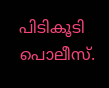പിടികൂടി പൊലീസ്.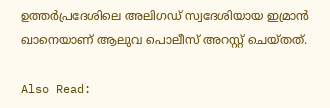ഉത്തർപ്രദേശിലെ അലിഗഡ് സ്വദേശിയായ ഇമ്രാന്‍ ഖാനെയാണ് ആലുവ പൊലീസ് അറസ്റ്റ് ചെയ്തത്.

Also Read: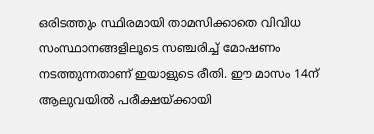ഒരിടത്തും സ്ഥിരമായി താമസിക്കാതെ വിവിധ സംസ്ഥാനങ്ങളിലൂടെ സഞ്ചരിച്ച് മോഷണം നടത്തുന്നതാണ് ഇയാളുടെ രീതി. ഈ മാസം 14ന് ആലുവയില്‍ പരീക്ഷയ്ക്കായി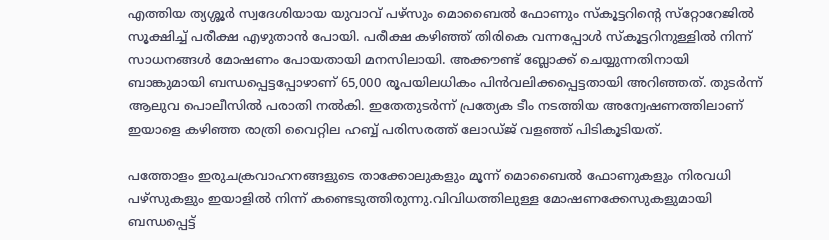എത്തിയ ത്യശ്ശൂര്‍ സ്വദേശിയായ യുവാവ് പഴ്‌സും മൊബൈല്‍ ഫോണും സ്‌കൂട്ടറിൻ്റെ സ്‌റ്റോറേജില്‍ സൂക്ഷിച്ച് പരീക്ഷ എഴുതാന്‍ പോയി. പരീക്ഷ കഴിഞ്ഞ് തിരികെ വന്നപ്പോള്‍ സ്‌കൂട്ടറിനുള്ളില്‍ നിന്ന് സാധനങ്ങള്‍ മോഷണം പോയതായി മനസിലായി. അക്കൗണ്ട് ബ്ലോക്ക് ചെയ്യുന്നതിനായി ബാങ്കുമായി ബന്ധപ്പെട്ടപ്പോഴാണ് 65,000 രൂപയിലധികം പിന്‍വലിക്കപ്പെട്ടതായി അറിഞ്ഞത്. തുടര്‍ന്ന് ആലുവ പൊലീസില്‍ പരാതി നല്‍കി. ഇതേതുടര്‍ന്ന് പ്രത്യേക ടീം നടത്തിയ അന്വേഷണത്തിലാണ് ഇയാളെ കഴിഞ്ഞ രാത്രി വൈറ്റില ഹബ്ബ് പരിസരത്ത് ലോഡ്ജ് വളഞ്ഞ് പിടികൂടിയത്.

പത്തോളം ഇരുചക്രവാഹനങ്ങളുടെ താക്കോലുകളും മൂന്ന് മൊബൈല്‍ ഫോണുകളും നിരവധി പഴ്‌സുകളും ഇയാളില്‍ നിന്ന് കണ്ടെടുത്തിരുന്നു.വിവിധത്തിലുള്ള മോഷണക്കേസുകളുമായി ബന്ധപ്പെട്ട്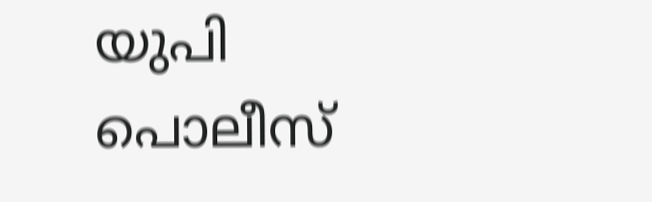യുപി പൊലീസ്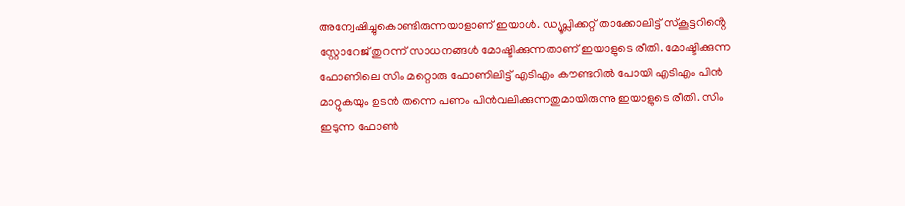അന്വേഷിച്ചുകൊണ്ടിരുന്നയാളാണ് ഇയാള്‍. ഡ്യൂപ്ലിക്കറ്റ് താക്കോലിട്ട് സ്‌കൂട്ടറിൻ്റെ സ്റ്റോറേജ് തുറന്ന് സാധനങ്ങള്‍ മോഷ്ടിക്കുന്നതാണ് ഇയാളുടെ രീതി. മോഷ്ടിക്കുന്ന ഫോണിലെ സിം മറ്റൊരു ഫോണിലിട്ട് എടിഎം കൗണ്ടറില്‍ പോയി എടിഎം പിന്‍ മാറ്റുകയും ഉടന്‍ തന്നെ പണം പിന്‍വലിക്കുന്നതുമായിരുന്നു ഇയാളുടെ രീതി. സിം ഇടുന്ന ഫോണ്‍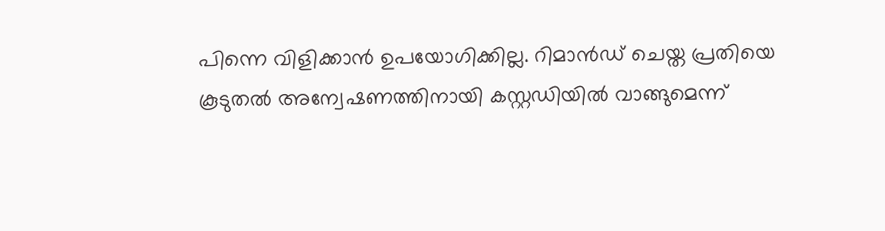പിന്നെ വിളിക്കാന്‍ ഉപയോഗിക്കില്ല. റിമാൻഡ് ചെയ്ത പ്രതിയെ കൂടുതൽ അന്വേഷണത്തിനായി കസ്റ്റഡിയിൽ വാങ്ങുമെന്ന്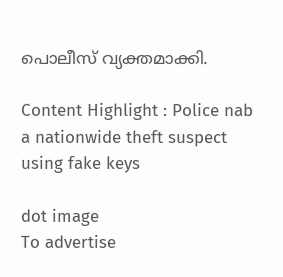പൊലീസ് വ്യക്തമാക്കി.

Content Highlight : Police nab a nationwide theft suspect using fake keys

dot image
To advertise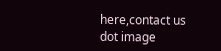here,contact us
dot image